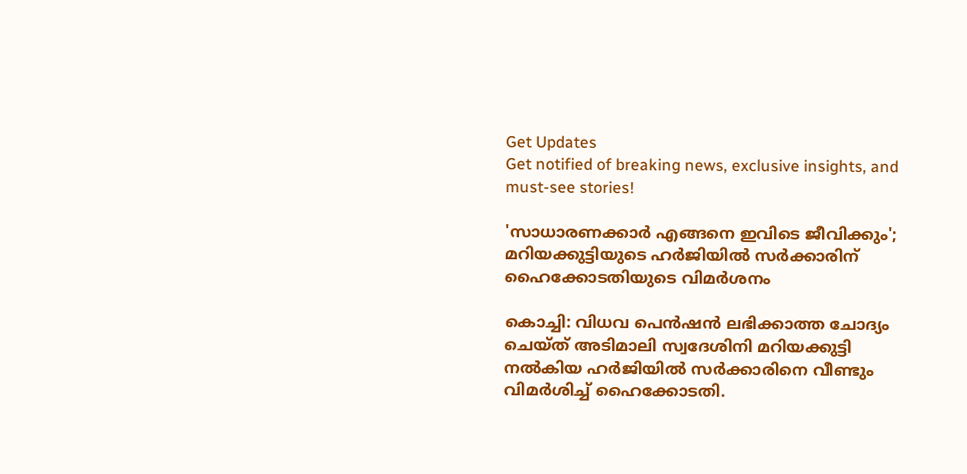Get Updates
Get notified of breaking news, exclusive insights, and must-see stories!

'സാധാരണക്കാർ എങ്ങനെ ഇവിടെ ജീവിക്കും'; മറിയക്കുട്ടിയുടെ ഹർജിയിൽ സർക്കാരിന് ഹൈക്കോടതിയുടെ വിമർശനം

കൊച്ചി: വിധവ പെൻഷൻ ലഭിക്കാത്ത ചോദ്യം ചെയ്‌ത്‌ അടിമാലി സ്വദേശിനി മറിയക്കുട്ടി നൽകിയ ഹ‍ർജിയിൽ സർക്കാരിനെ വീണ്ടും വിമർശിച്ച് ഹൈക്കോടതി.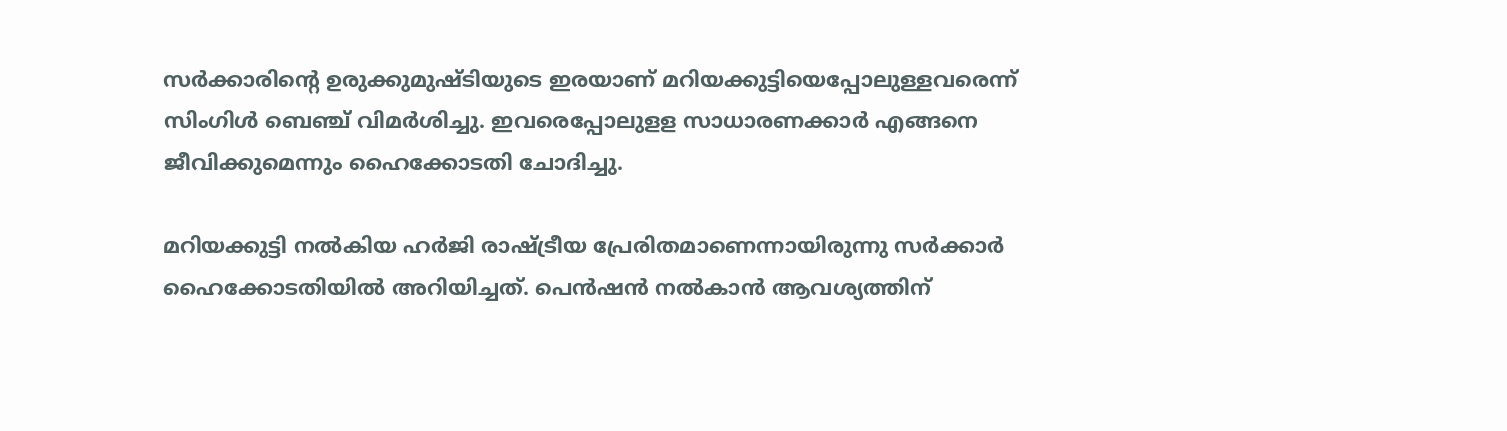സർക്കാരിന്റെ ഉരുക്കുമുഷ്‌ടിയുടെ ഇരയാണ് മറിയക്കുട്ടിയെപ്പോലുള്ളവരെന്ന് സിംഗിൾ ബെഞ്ച് വിമർശിച്ചു. ഇവരെപ്പോലുളള സാധാരണക്കാർ എങ്ങനെ ജീവിക്കുമെന്നും ഹൈക്കോടതി ചോദിച്ചു.

മറിയക്കുട്ടി നൽകിയ ഹര്‍ജി രാഷ്ട്രീയ പ്രേരിതമാണെന്നായിരുന്നു സര്‍ക്കാര്‍ ഹൈക്കോടതിയില്‍ അറിയിച്ചത്. പെൻഷൻ നൽകാൻ ആവശ്യത്തിന്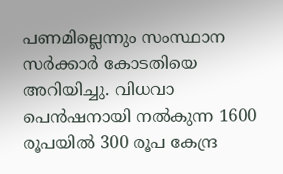പണമില്ലെന്നും സംസ്ഥാന സർക്കാർ കോടതിയെ അറിയിച്ചു. വിധവാ പെൻഷനായി നൽകുന്ന 1600 രൂപയിൽ 300 രൂപ കേന്ദ്ര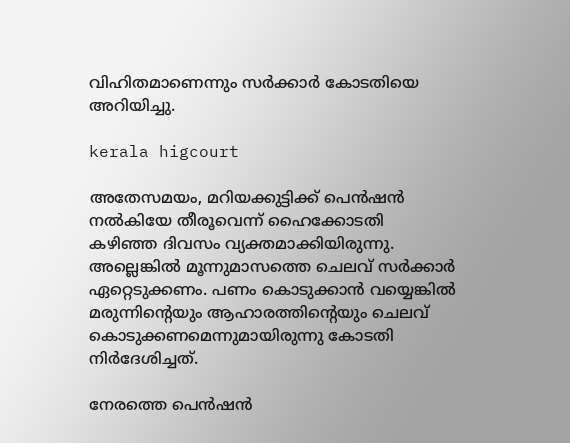വിഹിതമാണെന്നും സർക്കാർ കോടതിയെ അറിയിച്ചു.

kerala higcourt

അതേസമയം, മറിയക്കുട്ടിക്ക് പെന്‍ഷന്‍ നല്‍കിയേ തീരൂവെന്ന് ഹൈക്കോടതി കഴിഞ്ഞ ദിവസം വ്യക്തമാക്കിയിരുന്നു. അല്ലെങ്കില്‍ മൂന്നുമാസത്തെ ചെലവ് സര്‍ക്കാര്‍ ഏറ്റെടുക്കണം. പണം കൊടുക്കാന്‍ വയ്യെങ്കില്‍ മരുന്നിന്റെയും ആഹാരത്തിന്റെയും ചെലവ് കൊടുക്കണമെന്നുമായിരുന്നു കോടതി നിര്‍ദേശിച്ചത്.

നേരത്തെ പെന്‍ഷന്‍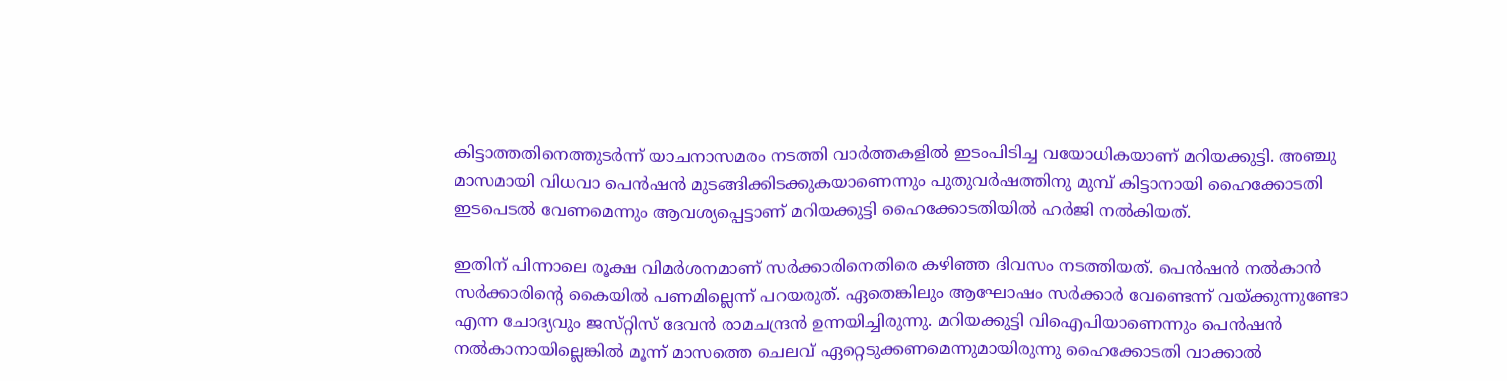കിട്ടാത്തതിനെത്തുടര്‍ന്ന് യാചനാസമരം നടത്തി വാര്‍ത്തകളില്‍ ഇടംപിടിച്ച വയോധികയാണ് മറിയക്കുട്ടി. അഞ്ചു മാസമായി വിധവാ പെന്‍ഷന്‍ മുടങ്ങിക്കിടക്കുകയാണെന്നും പുതുവര്‍ഷത്തിനു മുമ്പ് കിട്ടാനായി ഹൈക്കോടതി ഇടപെടല്‍ വേണമെന്നും ആവശ്യപ്പെട്ടാണ്‌ മറിയക്കുട്ടി ഹൈക്കോടതിയിൽ ഹര്‍ജി നല്‍കിയത്.

ഇതിന് പിന്നാലെ രൂക്ഷ വിമർശനമാണ് സർക്കാരിനെതിരെ കഴിഞ്ഞ ദിവസം നടത്തിയത്. പെൻഷൻ നൽകാൻ സർക്കാരിന്റെ കൈയിൽ പണമില്ലെന്ന് പറയരുത്. ഏതെങ്കിലും ആഘോഷം സർക്കാർ വേണ്ടെന്ന് വയ്ക്കുന്നുണ്ടോ എന്ന ചോദ്യവും ജസ്‌റ്റിസ് ദേവൻ രാമചന്ദ്രൻ ഉന്നയിച്ചിരുന്നു. മറിയക്കുട്ടി വിഐപിയാണെന്നും പെൻഷൻ നൽകാനായില്ലെങ്കിൽ മൂന്ന് മാസത്തെ ചെലവ് ഏറ്റെടുക്കണമെന്നുമായിരുന്നു ഹൈക്കോടതി വാക്കാൽ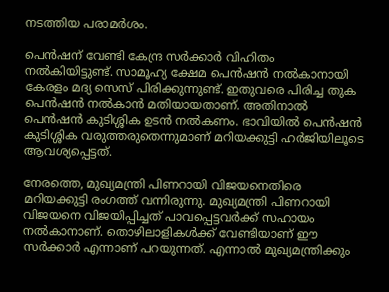നടത്തിയ പരാമർശം.

പെൻഷന് വേണ്ടി കേന്ദ്ര സർക്കാർ വിഹിതം നൽകിയിട്ടുണ്ട്. സാമൂഹ്യ ക്ഷേമ പെൻഷൻ നൽകാനായി കേരളം മദ്യ സെസ് പിരിക്കുന്നുണ്ട്. ഇതുവരെ പിരിച്ച തുക പെൻഷൻ നൽകാൻ മതിയായതാണ്. അതിനാൽ പെൻഷൻ കുടിശ്ശിക ഉടൻ നൽകണം. ഭാവിയിൽ പെൻഷൻ കുടിശ്ശിക വരുത്തരുതെന്നുമാണ് മറിയക്കുട്ടി ഹർജിയിലൂടെ ആവശ്യപ്പെട്ടത്.

നേരത്തെ, മുഖ്യമന്ത്രി പിണറായി വിജയനെതിരെ മറിയക്കുട്ടി രംഗത്ത് വന്നിരുന്നു. മുഖ്യമന്ത്രി പിണറായി വിജയനെ വിജയിപ്പിച്ചത് പാവപ്പെട്ടവര്‍ക്ക് സഹായം നല്‍കാനാണ്. തൊഴിലാളികള്‍ക്ക് വേണ്ടിയാണ് ഈ സര്‍ക്കാര്‍ എന്നാണ് പറയുന്നത്. എന്നാല്‍ മുഖ്യമന്ത്രിക്കും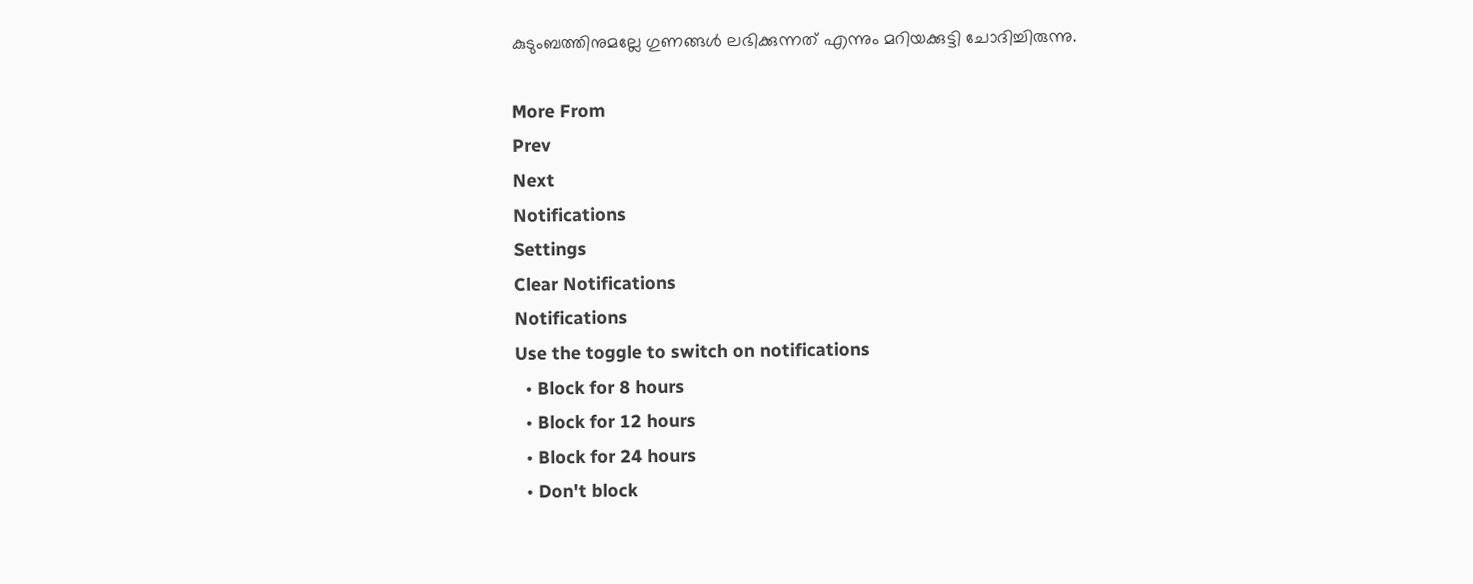കുടുംബത്തിനുമല്ലേ ഗുണങ്ങള്‍ ലഭിക്കുന്നത് എന്നും മറിയക്കുട്ടി ചോദിച്ചിരുന്നു.

More From
Prev
Next
Notifications
Settings
Clear Notifications
Notifications
Use the toggle to switch on notifications
  • Block for 8 hours
  • Block for 12 hours
  • Block for 24 hours
  • Don't block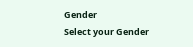Gender
Select your Gender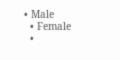• Male
  • Female
  •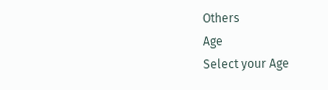Others
Age
Select your Age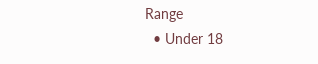Range
  • Under 18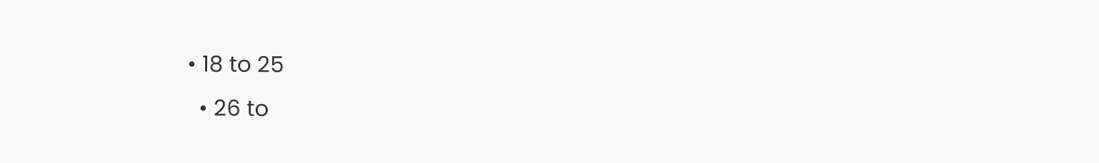• 18 to 25
  • 26 to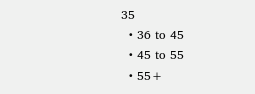35
  • 36 to 45
  • 45 to 55
  • 55+